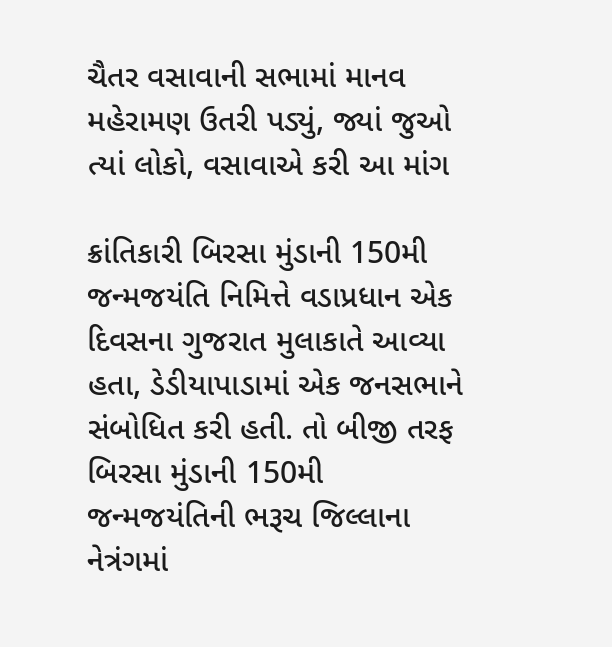ચૈતર વસાવાની સભામાં માનવ મહેરામણ ઉતરી પડ્યું, જ્યાં જુઓ ત્યાં લોકો, વસાવાએ કરી આ માંગ

ક્રાંતિકારી બિરસા મુંડાની 150મી જન્મજયંતિ નિમિત્તે વડાપ્રધાન એક દિવસના ગુજરાત મુલાકાતે આવ્યા હતા, ડેડીયાપાડામાં એક જનસભાને સંબોધિત કરી હતી. તો બીજી તરફ બિરસા મુંડાની 150મી જન્મજયંતિની ભરૂચ જિલ્લાના નેત્રંગમાં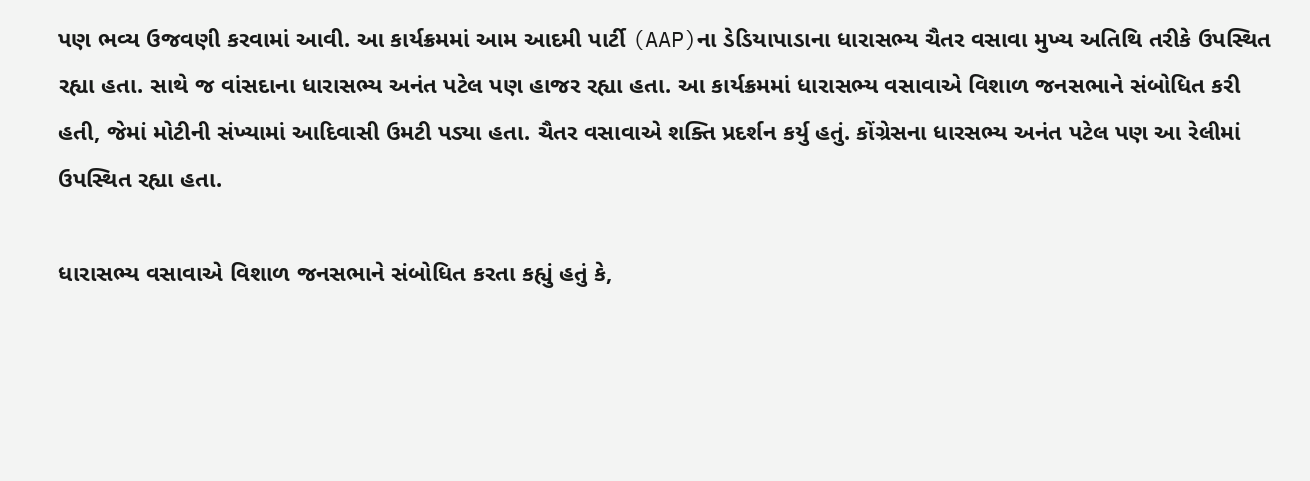પણ ભવ્ય ઉજવણી કરવામાં આવી. આ કાર્યક્રમમાં આમ આદમી પાર્ટી (AAP)ના ડેડિયાપાડાના ધારાસભ્ય ચૈતર વસાવા મુખ્ય અતિથિ તરીકે ઉપસ્થિત રહ્યા હતા. સાથે જ વાંસદાના ધારાસભ્ય અનંત પટેલ પણ હાજર રહ્યા હતા. આ કાર્યક્રમમાં ધારાસભ્ય વસાવાએ વિશાળ જનસભાને સંબોધિત કરી હતી, જેમાં મોટીની સંખ્યામાં આદિવાસી ઉમટી પડ્યા હતા. ચૈતર વસાવાએ શક્તિ પ્રદર્શન કર્યુ હતું. કોંગ્રેસના ધારસભ્ય અનંત પટેલ પણ આ રેલીમાં ઉપસ્થિત રહ્યા હતા.

ધારાસભ્ય વસાવાએ વિશાળ જનસભાને સંબોધિત કરતા કહ્યું હતું કે,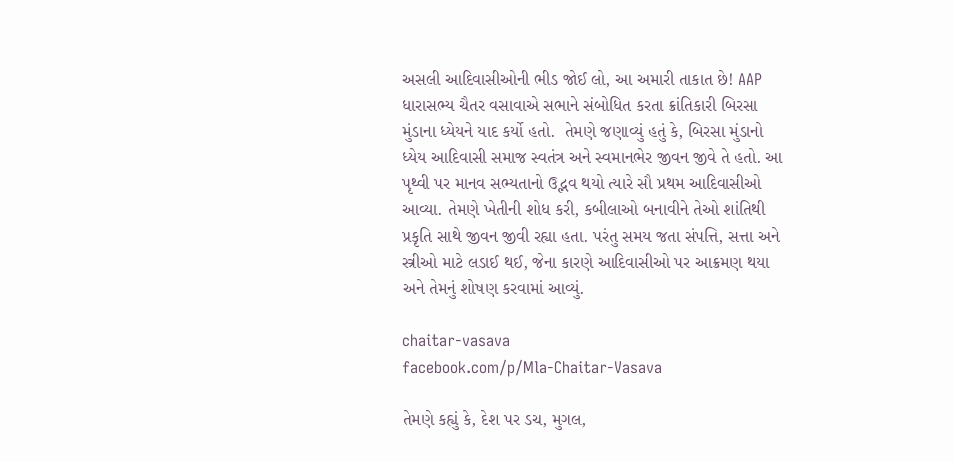અસલી આદિવાસીઓની ભીડ જોઈ લો, આ અમારી તાકાત છે! AAP ધારાસભ્ય ચૈતર વસાવાએ સભાને સંબોધિત કરતા ક્રાંતિકારી બિરસા મુંડાના ધ્યેયને યાદ કર્યો હતો.  તેમણે જણાવ્યું હતું કે, બિરસા મુંડાનો ધ્યેય આદિવાસી સમાજ સ્વતંત્ર અને સ્વમાનભેર જીવન જીવે તે હતો. આ પૃથ્વી પર માનવ સભ્યતાનો ઉદ્ભવ થયો ત્યારે સૌ પ્રથમ આદિવાસીઓ આવ્યા. તેમણે ખેતીની શોધ કરી, કબીલાઓ બનાવીને તેઓ શાંતિથી પ્રકૃતિ સાથે જીવન જીવી રહ્યા હતા. પરંતુ સમય જતા સંપત્તિ, સત્તા અને સ્ત્રીઓ માટે લડાઈ થઈ, જેના કારણે આદિવાસીઓ પર આક્રમણ થયા અને તેમનું શોષણ કરવામાં આવ્યું.

chaitar-vasava
facebook.com/p/Mla-Chaitar-Vasava

તેમણે કહ્યું કે, દેશ પર ડચ, મુગલ,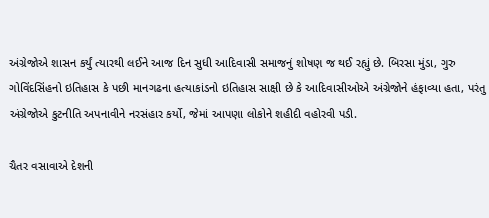અંગ્રેજોએ શાસન કર્યું ત્યારથી લઈને આજ દિન સુધી આદિવાસી સમાજનું શોષણ જ થઈ રહ્યું છે. બિરસા મુંડા, ગુરુ ગોવિંદસિંહનો ઇતિહાસ કે પછી માનગઢના હત્યાકાંડનો ઇતિહાસ સાક્ષી છે કે આદિવાસીઓએ અંગ્રેજોને હંફાવ્યા હતા, પરંતુ અંગ્રેજોએ કુટનીતિ અપનાવીને નરસંહાર કર્યો, જેમાં આપણા લોકોને શહીદી વહોરવી પડી.

ચૈતર વસાવાએ દેશની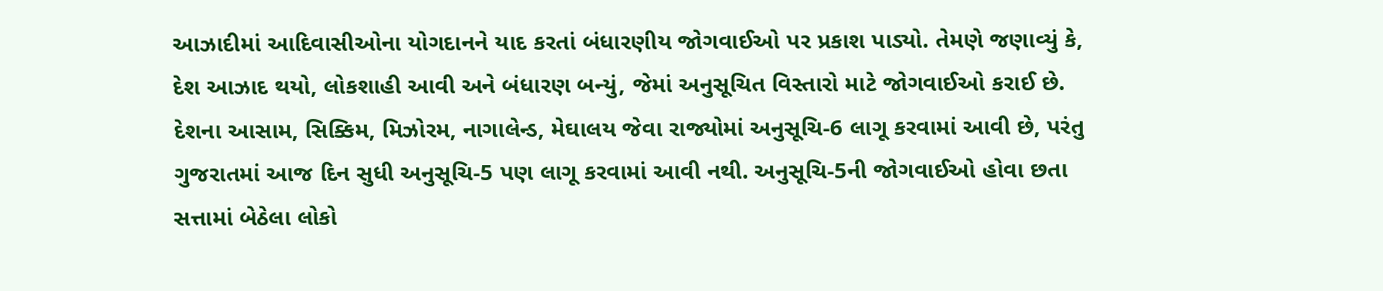આઝાદીમાં આદિવાસીઓના યોગદાનને યાદ કરતાં બંધારણીય જોગવાઈઓ પર પ્રકાશ પાડ્યો. તેમણે જણાવ્યું કે, દેશ આઝાદ થયો, લોકશાહી આવી અને બંધારણ બન્યું, જેમાં અનુસૂચિત વિસ્તારો માટે જોગવાઈઓ કરાઈ છે. દેશના આસામ, સિક્કિમ, મિઝોરમ, નાગાલેન્ડ, મેઘાલય જેવા રાજ્યોમાં અનુસૂચિ-6 લાગૂ કરવામાં આવી છે, પરંતુ ગુજરાતમાં આજ દિન સુધી અનુસૂચિ-5 પણ લાગૂ કરવામાં આવી નથી. અનુસૂચિ-5ની જોગવાઈઓ હોવા છતા સત્તામાં બેઠેલા લોકો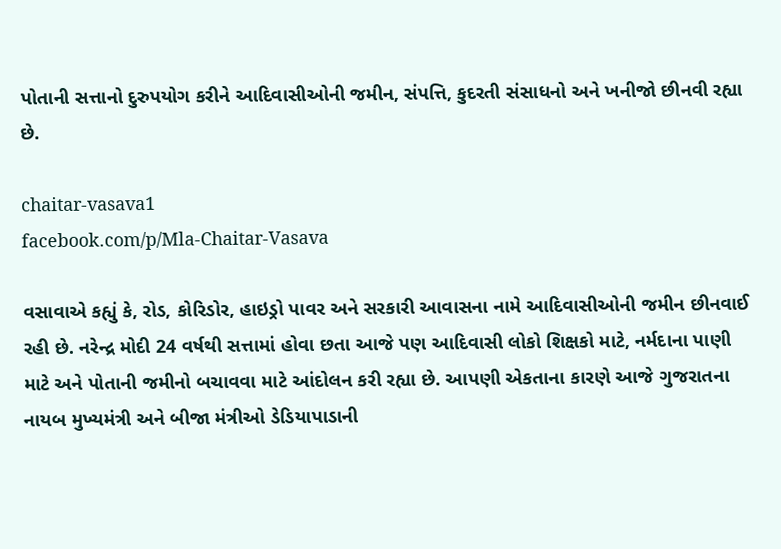પોતાની સત્તાનો દુરુપયોગ કરીને આદિવાસીઓની જમીન, સંપત્તિ, કુદરતી સંસાધનો અને ખનીજો છીનવી રહ્યા છે.

chaitar-vasava1
facebook.com/p/Mla-Chaitar-Vasava

વસાવાએ કહ્યું કે, રોડ, કોરિડોર, હાઇડ્રો પાવર અને સરકારી આવાસના નામે આદિવાસીઓની જમીન છીનવાઈ રહી છે. નરેન્દ્ર મોદી 24 વર્ષથી સત્તામાં હોવા છતા આજે પણ આદિવાસી લોકો શિક્ષકો માટે, નર્મદાના પાણી માટે અને પોતાની જમીનો બચાવવા માટે આંદોલન કરી રહ્યા છે. આપણી એકતાના કારણે આજે ગુજરાતના નાયબ મુખ્યમંત્રી અને બીજા મંત્રીઓ ડેડિયાપાડાની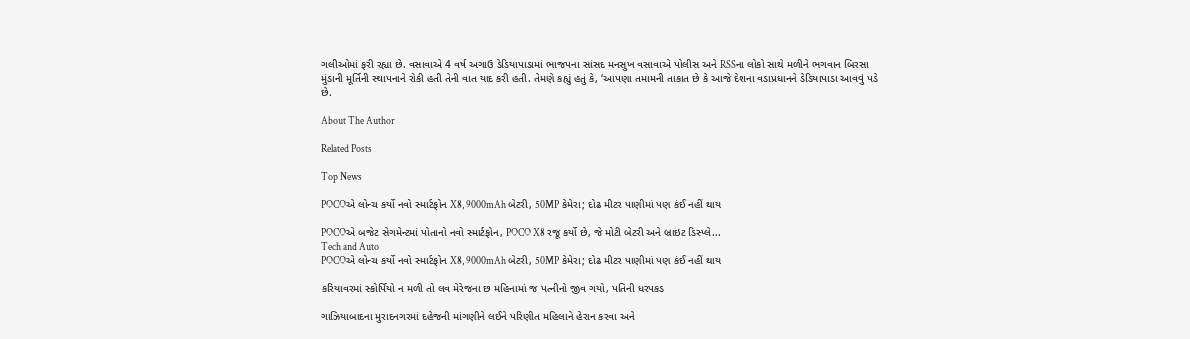ગલીઓમાં ફરી રહ્યા છે. વસાવાએ 4 વર્ષ અગાઉ ડેડિયાપાડામાં ભાજપના સાંસદ મનસુખ વસાવાએ પોલીસ અને RSSના લોકો સાથે મળીને ભગવાન બિરસા મુંડાની મૂર્તિની સ્થાપનાને રોકી હતી તેની વાત યાદ કરી હતી. તેમણે કહ્યું હતું કે, ‘આપણા તમામની તાકાત છે કે આજે દેશના વડાપ્રધાનને ડેડિયાપાડા આવવું પડે છે.

About The Author

Related Posts

Top News

POCOએ લોન્ચ કર્યો નવો સ્માર્ટફોન X8, 9000mAh બેટરી, 50MP કેમેરા; દોઢ મીટર પાણીમાં પણ કંઈ નહીં થાય

POCOએ બજેટ સેગમેન્ટમાં પોતાનો નવો સ્માર્ટફોન, POCO X8 રજૂ કર્યો છે, જે મોટી બેટરી અને બ્રાઇટ ડિસ્પ્લે...
Tech and Auto
POCOએ લોન્ચ કર્યો નવો સ્માર્ટફોન X8, 9000mAh બેટરી, 50MP કેમેરા; દોઢ મીટર પાણીમાં પણ કંઈ નહીં થાય

કરિયાવરમાં સ્કોર્પિયો ન મળી તો લવ મેરેજના છ મહિનામાં જ પત્નીનો જીવ ગયો, પતિની ધરપકડ

ગાઝિયાબાદના મુરાદનગરમાં દહેજની માંગણીને લઈને પરિણીત મહિલાને હેરાન કરવા અને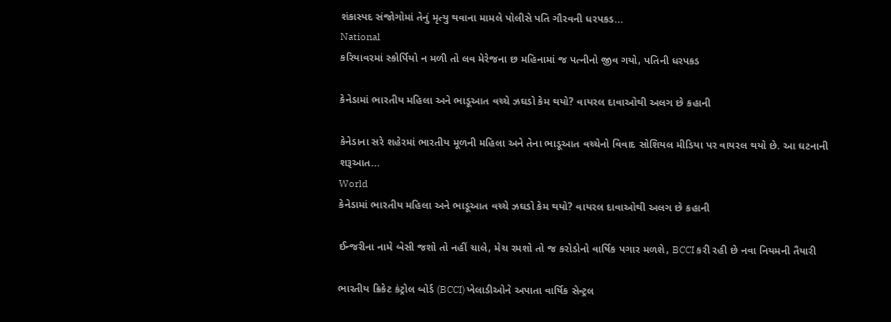શંકાસ્પદ સંજોગોમાં તેનું મૃત્યુ થવાના મામલે પોલીસે પતિ ગૌરવની ધરપકડ...
National
કરિયાવરમાં સ્કોર્પિયો ન મળી તો લવ મેરેજના છ મહિનામાં જ પત્નીનો જીવ ગયો, પતિની ધરપકડ

કેનેડામાં ભારતીય મહિલા અને ભાડૂઆત વચ્ચે ઝઘડો કેમ થયો? વાયરલ દાવાઓથી અલગ છે કહાની

કેનેડાના સરે શહેરમાં ભારતીય મૂળની મહિલા અને તેના ભાડૂઆત વચ્ચેનો વિવાદ સોશિયલ મીડિયા પર વાયરલ થયો છે. આ ઘટનાની શરૂઆત...
World
કેનેડામાં ભારતીય મહિલા અને ભાડૂઆત વચ્ચે ઝઘડો કેમ થયો? વાયરલ દાવાઓથી અલગ છે કહાની

ઈન્જરીના નામે બેસી જશો તો નહીં ચાલે, મેચ રમશો તો જ કરોડોનો વાર્ષિક પગાર મળશે, BCCI કરી રહી છે નવા નિયમની તૈયારી

ભારતીય ક્રિકેટ કંટ્રોલ બોર્ડ (BCCI) ખેલાડીઓને અપાતા વાર્ષિક સેન્ટ્રલ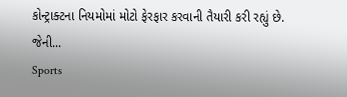કોન્ટ્રાક્ટના નિયમોમાં મોટો ફેરફાર કરવાની તૈયારી કરી રહ્યું છે. જેની...
Sports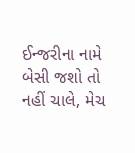ઈન્જરીના નામે બેસી જશો તો નહીં ચાલે, મેચ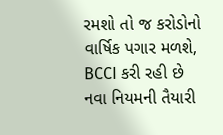રમશો તો જ કરોડોનો વાર્ષિક પગાર મળશે, BCCI કરી રહી છે નવા નિયમની તૈયારી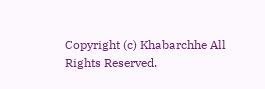Copyright (c) Khabarchhe All Rights Reserved.